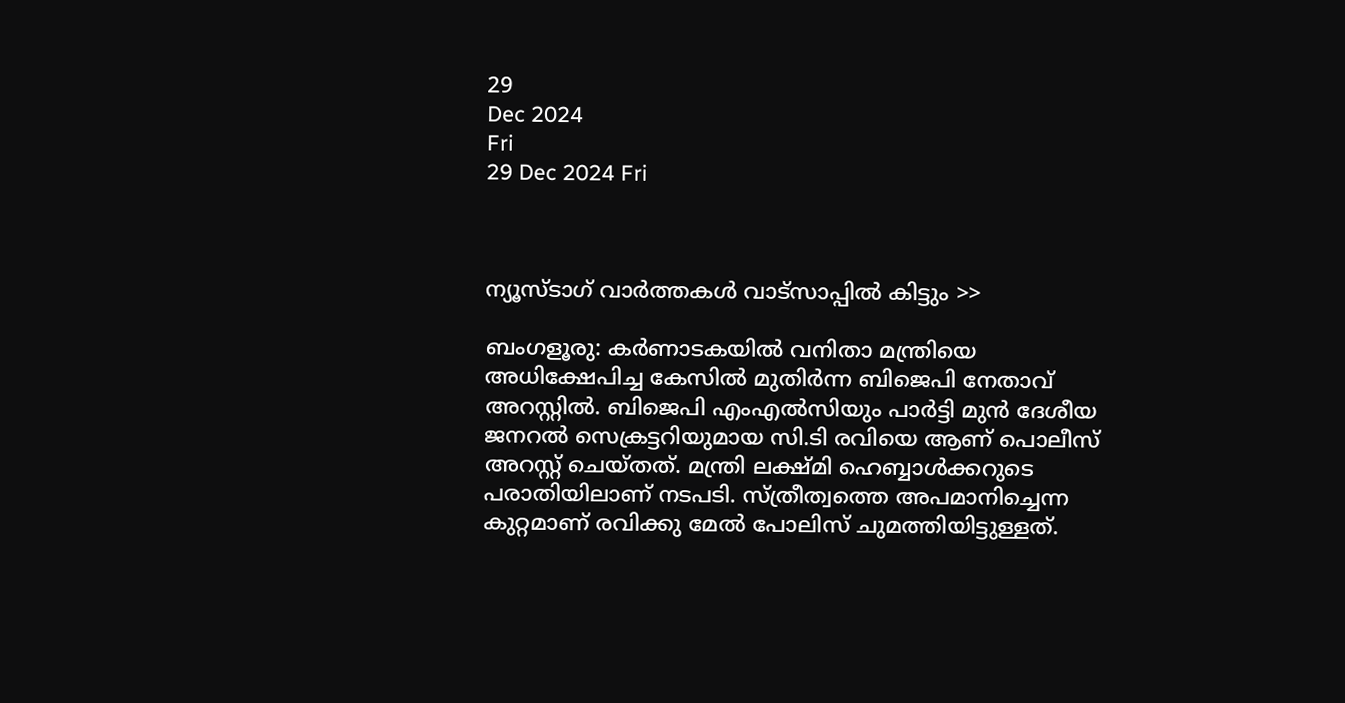29
Dec 2024
Fri
29 Dec 2024 Fri



ന്യൂസ്ടാഗ് വാര്‍ത്തകള്‍ വാട്‌സാപ്പില്‍ കിട്ടും >>

ബംഗളൂരു: കർണാടകയിൽ വനിതാ മന്ത്രിയെ അധിക്ഷേപിച്ച കേസിൽ മുതിർന്ന ബിജെപി നേതാവ് അറസ്റ്റിൽ. ബിജെപി എംഎൽസിയും പാർട്ടി മുൻ ദേശീയ ജനറൽ സെക്രട്ടറിയുമായ സി.ടി രവിയെ ആണ് പൊലീസ് അറസ്റ്റ് ചെയ്തത്. മന്ത്രി ലക്ഷ്മി ഹെബ്ബാൾക്കറുടെ പരാതിയിലാണ് നടപടി. സ്ത്രീത്വത്തെ അപമാനിച്ചെന്ന കുറ്റമാണ് രവിക്കു മേൽ പോലിസ് ചുമത്തിയിട്ടുള്ളത്.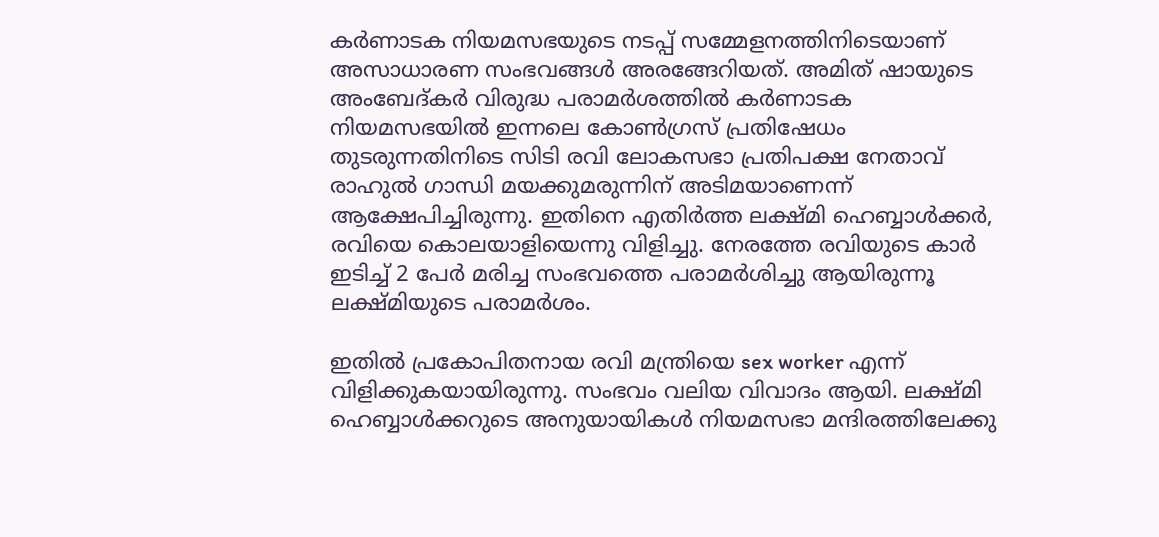കര്‍ണാടക നിയമസഭയുടെ നടപ്പ് സമ്മേളനത്തിനിടെയാണ് അസാധാരണ സംഭവങ്ങൾ അരങ്ങേറിയത്. അമിത് ഷായുടെ അംബേദ്കര്‍ വിരുദ്ധ പരാമര്‍ശത്തില്‍ കര്‍ണാടക നിയമസഭയില്‍ ഇന്നലെ കോൺഗ്രസ് പ്രതിഷേധം തുടരുന്നതിനിടെ സിടി രവി ലോകസഭാ പ്രതിപക്ഷ നേതാവ് രാഹുല്‍ ഗാന്ധി മയക്കുമരുന്നിന് അടിമയാണെന്ന് ആക്ഷേപിച്ചിരുന്നു. ഇതിനെ എതിർത്ത ലക്ഷ്മി ഹെബ്ബാൾക്കർ, രവിയെ കൊലയാളിയെന്നു വിളിച്ചു. നേരത്തേ രവിയുടെ കാർ ഇടിച്ച് 2 പേർ മരിച്ച സംഭവത്തെ പരാമർശിച്ചു ആയിരുന്നൂ ലക്ഷ്മിയുടെ പരാമർശം.

ഇതിൽ പ്രകോപിതനായ രവി മന്ത്രിയെ sex worker എന്ന് വിളിക്കുകയായിരുന്നു. സംഭവം വലിയ വിവാദം ആയി. ലക്ഷ്മി ഹെബ്ബാൾക്കറുടെ അനുയായികൾ നിയമസഭാ മന്ദിരത്തിലേക്കു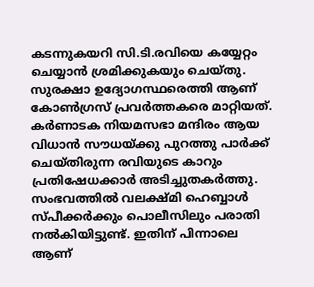കടന്നുകയറി സി.ടി.രവിയെ കയ്യേറ്റം ചെയ്യാൻ ശ്രമിക്കുകയും ചെയ്തു. സുരക്ഷാ ഉദ്യോഗസ്ഥരെത്തി ആണ് കോൺഗ്രസ് പ്രവർത്തകരെ മാറ്റിയത്. കർണാടക നിയമസഭാ മന്ദിരം ആയ വിധാൻ സൗധയ്ക്കു പുറത്തു പാർക്ക് ചെയ്തിരുന്ന രവിയുടെ കാറും പ്രതിഷേധക്കാർ അടിച്ചുതകർത്തു. സംഭവത്തില്‍ വലക്ഷ്മി ഹെബ്ബാള്‍ സ്പീക്കര്‍ക്കും പൊലീസിലും പരാതി നല്‍കിയിട്ടുണ്ട്. ഇതിന് പിന്നാലെ ആണ്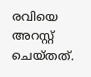രവിയെ അറസ്റ്റ് ചെയ്തത്.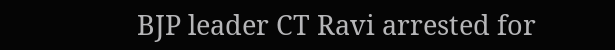BJP leader CT Ravi arrested for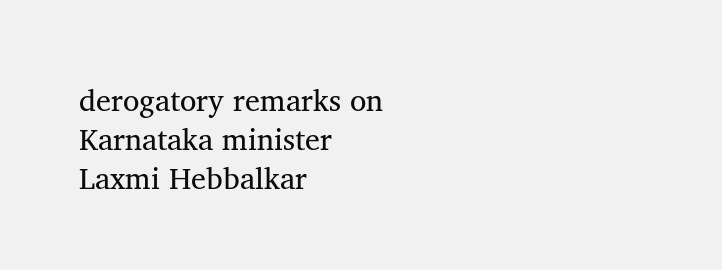derogatory remarks on Karnataka minister Laxmi Hebbalkar